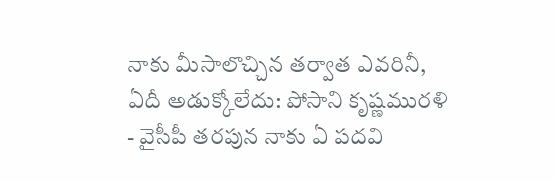నాకు మీసాలొచ్చిన తర్వాత ఎవరినీ, ఏదీ అడుక్కోలేదు: పోసాని కృష్ణమురళి
- వైసీపీ తరపున నాకు ఏ పదవి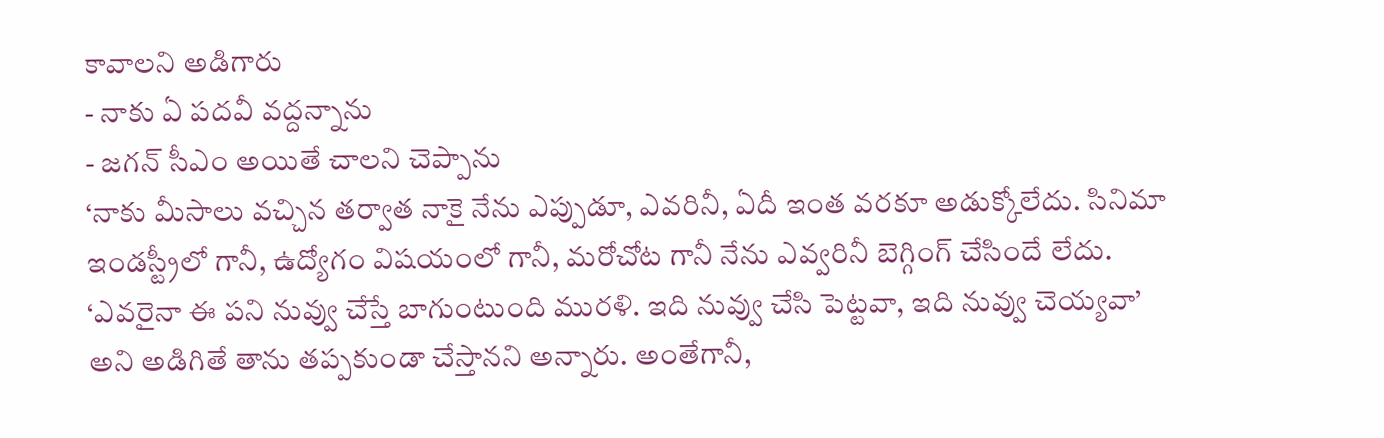కావాలని అడిగారు
- నాకు ఏ పదవీ వద్దన్నాను
- జగన్ సీఎం అయితే చాలని చెప్పాను
‘నాకు మీసాలు వచ్చిన తర్వాత నాకై నేను ఎప్పుడూ, ఎవరినీ, ఏదీ ఇంత వరకూ అడుక్కోలేదు. సినిమా ఇండస్ట్రీలో గానీ, ఉద్యోగం విషయంలో గానీ, మరోచోట గానీ నేను ఎవ్వరినీ బెగ్గింగ్ చేసిందే లేదు. ‘ఎవరైనా ఈ పని నువ్వు చేస్తే బాగుంటుంది మురళి. ఇది నువ్వు చేసి పెట్టవా, ఇది నువ్వు చెయ్యవా’ అని అడిగితే తాను తప్పకుండా చేస్తానని అన్నారు. అంతేగానీ,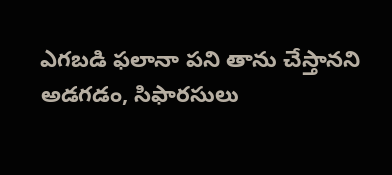ఎగబడి ఫలానా పని తాను చేస్తానని అడగడం, సిఫారసులు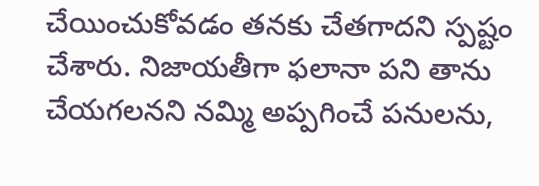చేయించుకోవడం తనకు చేతగాదని స్పష్టం చేశారు. నిజాయతీగా ఫలానా పని తాను చేయగలనని నమ్మి అప్పగించే పనులను,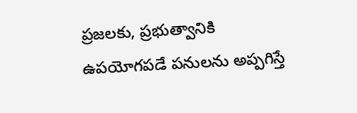ప్రజలకు, ప్రభుత్వానికి ఉపయోగపడే పనులను అప్పగిస్తే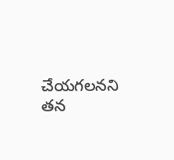చేయగలనని తన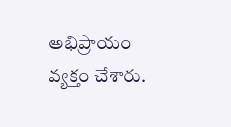అభిప్రాయం వ్యక్తం చేశారు.